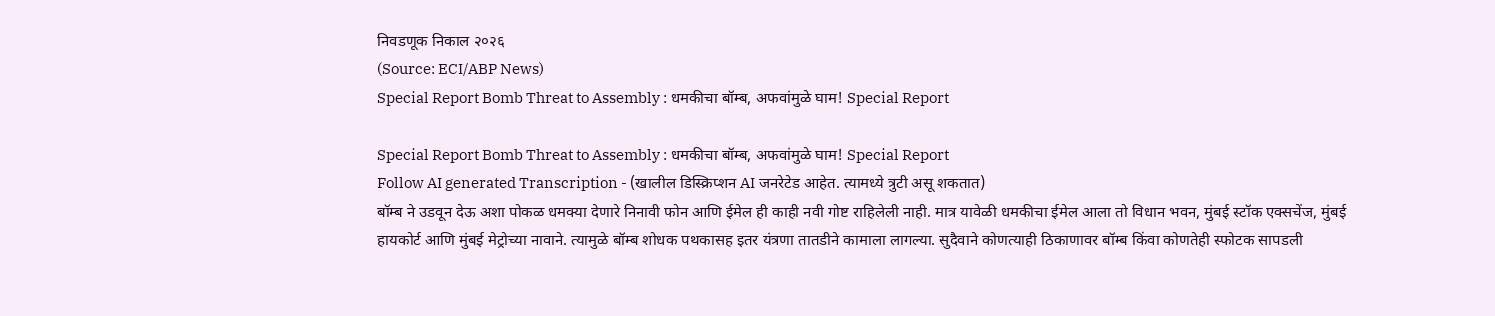निवडणूक निकाल २०२६
(Source: ECI/ABP News)
Special Report Bomb Threat to Assembly : धमकीचा बॉम्ब, अफवांमुळे घाम! Special Report

Special Report Bomb Threat to Assembly : धमकीचा बॉम्ब, अफवांमुळे घाम! Special Report
Follow AI generated Transcription - (खालील डिस्क्रिप्शन AI जनरेटेड आहेत. त्यामध्ये त्रुटी असू शकतात)
बॉम्ब ने उडवून देऊ अशा पोकळ धमक्या देणारे निनावी फोन आणि ईमेल ही काही नवी गोष्ट राहिलेली नाही. मात्र यावेळी धमकीचा ईमेल आला तो विधान भवन, मुंबई स्टॉक एक्सचेंज, मुंबई हायकोर्ट आणि मुंबई मेट्रोच्या नावाने. त्यामुळे बॉम्ब शोधक पथकासह इतर यंत्रणा तातडीने कामाला लागल्या. सुदैवाने कोणत्याही ठिकाणावर बॉम्ब किंवा कोणतेही स्फोटक सापडली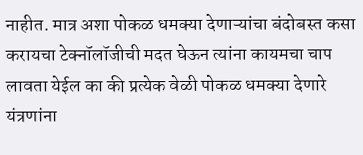नाहीत. मात्र अशा पोकळ धमक्या देणाऱ्यांचा बंदोबस्त कसा करायचा टेक्नॉलॉजीची मदत घेऊन त्यांना कायमचा चाप लावता येईल का की प्रत्येक वेळी पोकळ धमक्या देणारे यंत्रणांना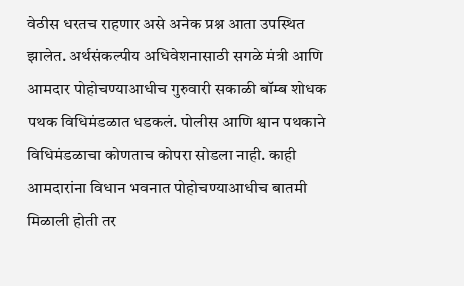वेठीस धरतच राहणार असे अनेक प्रश्न आता उपस्थित झालेत. अर्थसंकल्पीय अधिवेशनासाठी सगळे मंत्री आणि आमदार पोहोचण्याआधीच गुरुवारी सकाळी बॉम्ब शोधक पथक विधिमंडळात धडकलं. पोलीस आणि श्वान पथकाने विधिमंडळाचा कोणताच कोपरा सोडला नाही. काही आमदारांना विधान भवनात पोहोचण्याआधीच बातमी मिळाली होती तर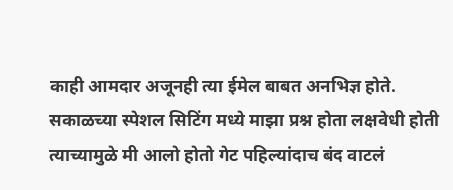काही आमदार अजूनही त्या ईमेल बाबत अनभिज्ञ होते. सकाळच्या स्पेशल सिटिंग मध्ये माझा प्रश्न होता लक्षवेधी होती त्याच्यामुळे मी आलो होतो गेट पहिल्यांदाच बंद वाटलं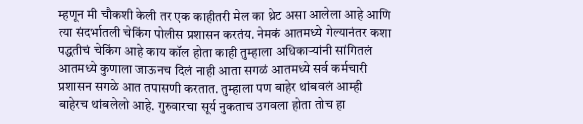म्हणून मी चौकशी केली तर एक काहीतरी मेल का थ्रेट असा आलेला आहे आणि त्या संदर्भातली चेकिंग पोलीस प्रशासन करतंय. नेमकं आतमध्ये गेल्यानंतर कशा पद्धतीचं चेकिंग आहे काय कॉल होता काही तुम्हाला अधिकाऱ्यांनी सांगितलं आतमध्ये कुणाला जाऊनच दिलं नाही आता सगळं आतमध्ये सर्व कर्मचारी प्रशासन सगळे आत तपासणी करतात. तुम्हाला पण बाहेर थांबवलं आम्ही बाहेरच थांबलेलो आहे. गुरुवारचा सूर्य नुकताच उगवला होता तोच हा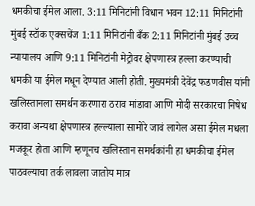धमकीचा ईमेल आला. 3:11 मिनिटांनी विधान भवन 12:11 मिनिटांनी मुंबई स्टॉक एक्सचेंज 1:11 मिनिटांनी बँक 2:11 मिनिटांनी मुंबई उच्च न्यायालय आणि 9:11 मिनिटांनी मेट्रोवर क्षेपणास्त्र हल्ला करण्याची धमकी या ईमेल मधून देण्यात आली होती. मुख्यमंत्री देवेंद्र फडणवीस यांनी खलिस्तानला समर्थन करणारा ठराव मांडावा आणि मोदी सरकारचा निषेध करावा अन्यथा क्षेपणास्त्र हल्ल्याला सामोरे जावं लागेल असा ईमेल मधला मजकूर होता आणि म्हणूनच खलिस्तान समर्थकांनी हा धमकीचा ईमेल पाठवल्याचा तर्क लावला जातोय मात्र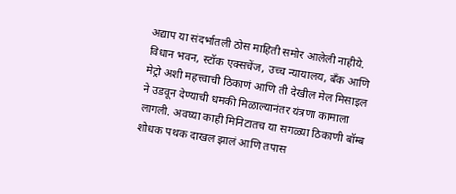अद्याप या संदर्भातली ठोस माहिती समोर आलेली नाहीये. विधान भवन, स्टॉक एक्सचेंज, उच्च न्यायालय, बँक आणि मेट्रो अशी महत्त्वाची ठिकाणं आणि ती देखील मेल मिसाइल ने उडवून देण्याची धमकी मिळाल्यानंतर यंत्रणा कामाला लागली. अवघ्या काही मिनिटातच या सगळ्या ठिकाणी बॉम्ब शोधक पथक दाखल झालं आणि तपास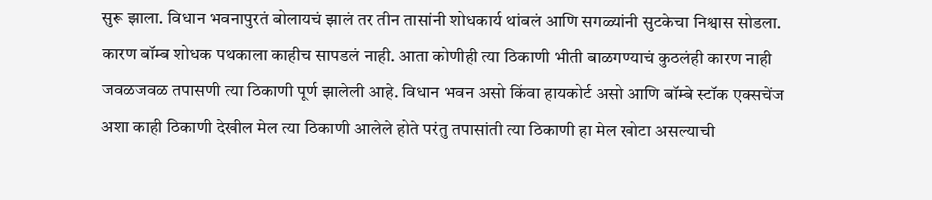सुरू झाला. विधान भवनापुरतं बोलायचं झालं तर तीन तासांनी शोधकार्य थांबलं आणि सगळ्यांनी सुटकेचा निश्वास सोडला. कारण बॉम्ब शोधक पथकाला काहीच सापडलं नाही. आता कोणीही त्या ठिकाणी भीती बाळगण्याचं कुठलंही कारण नाही जवळजवळ तपासणी त्या ठिकाणी पूर्ण झालेली आहे. विधान भवन असो किंवा हायकोर्ट असो आणि बॉम्बे स्टॉक एक्सचेंज अशा काही ठिकाणी देखील मेल त्या ठिकाणी आलेले होते परंतु तपासांती त्या ठिकाणी हा मेल खोटा असल्याची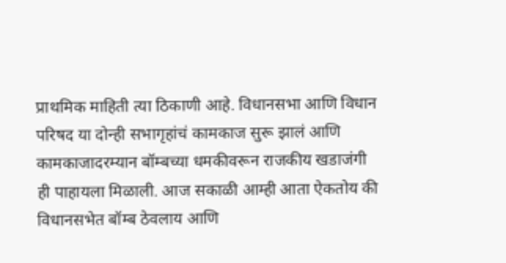प्राथमिक माहिती त्या ठिकाणी आहे. विधानसभा आणि विधान परिषद या दोन्ही सभागृहांचं कामकाज सुरू झालं आणि कामकाजादरम्यान बॉम्बच्या धमकीवरून राजकीय खडाजंगी ही पाहायला मिळाली. आज सकाळी आम्ही आता ऐकतोय की विधानसभेत बॉम्ब ठेवलाय आणि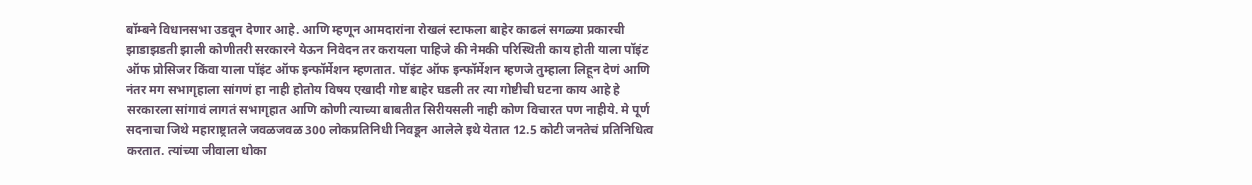बॉम्बने विधानसभा उडवून देणार आहे. आणि म्हणून आमदारांना रोखलं स्टाफला बाहेर काढलं सगळ्या प्रकारची झाडाझडती झाली कोणीतरी सरकारने येऊन निवेदन तर करायला पाहिजे की नेमकी परिस्थिती काय होती याला पॉइंट ऑफ प्रोसिजर किंवा याला पॉइंट ऑफ इन्फॉर्मेशन म्हणतात. पॉइंट ऑफ इन्फॉर्मेशन म्हणजे तुम्हाला लिहून देणं आणि नंतर मग सभागृहाला सांगणं हा नाही होतोय विषय एखादी गोष्ट बाहेर घडली तर त्या गोष्टीची घटना काय आहे हे सरकारला सांगावं लागतं सभागृहात आणि कोणी त्याच्या बाबतीत सिरीयसली नाही कोण विचारत पण नाहीये. मे पूर्ण सदनाचा जिथे महाराष्ट्रातले जवळजवळ 300 लोकप्रतिनिधी निवडून आलेले इथे येतात 12.5 कोटी जनतेचं प्रतिनिधित्व करतात. त्यांच्या जीवाला धोका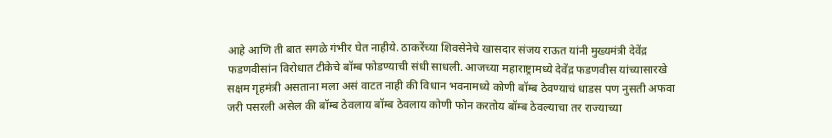आहे आणि ती बात सगळे गंभीर घेत नाहीये. ठाकरेंच्या शिवसेनेचे खासदार संजय राऊत यांनी मुख्यमंत्री देवेंद्र फडणवीसांन विरोधात टीकेचे बॉम्ब फोडण्याची संधी साधली. आजच्या महाराष्ट्रामध्ये देवेंद्र फडणवीस यांच्यासारखे सक्षम गृहमंत्री असताना मला असं वाटत नाही की विधान भवनामध्ये कोणी बॉम्ब ठेवण्याचं धाडस पण नुसती अफवा जरी पसरली असेल की बॉम्ब ठेवलाय बॉम्ब ठेवलाय कोणी फोन करतोय बॉम्ब ठेवल्याचा तर राज्याच्या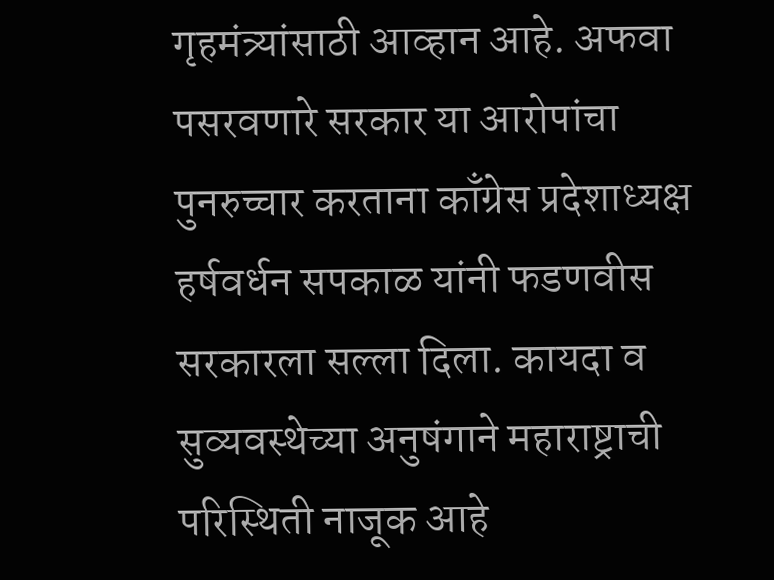गृहमंत्र्यांसाठी आव्हान आहे. अफवा पसरवणारे सरकार या आरोपांचा पुनरुच्चार करताना काँग्रेस प्रदेशाध्यक्ष हर्षवर्धन सपकाळ यांनी फडणवीस सरकारला सल्ला दिला. कायदा व सुव्यवस्थेच्या अनुषंगाने महाराष्ट्राची परिस्थिती नाजूक आहे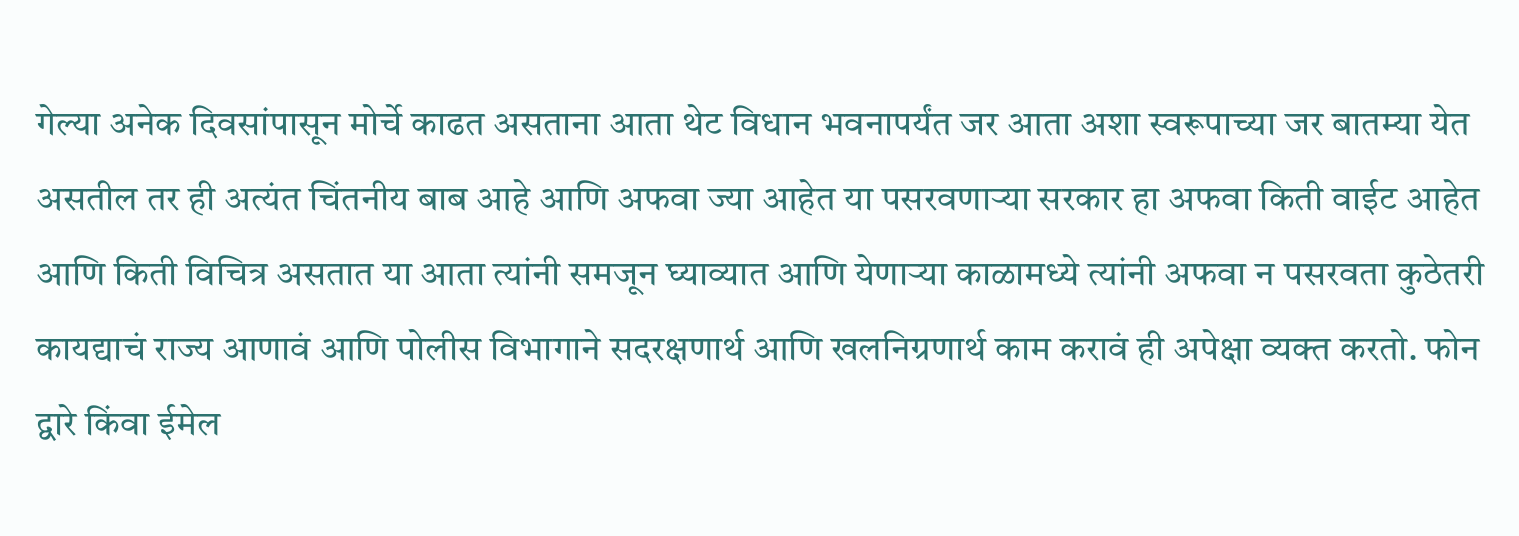गेल्या अनेक दिवसांपासून मोर्चे काढत असताना आता थेट विधान भवनापर्यंत जर आता अशा स्वरूपाच्या जर बातम्या येत असतील तर ही अत्यंत चिंतनीय बाब आहे आणि अफवा ज्या आहेत या पसरवणाऱ्या सरकार हा अफवा किती वाईट आहेत आणि किती विचित्र असतात या आता त्यांनी समजून घ्याव्यात आणि येणाऱ्या काळामध्ये त्यांनी अफवा न पसरवता कुठेतरी कायद्याचं राज्य आणावं आणि पोलीस विभागाने सदरक्षणार्थ आणि खलनिग्रणार्थ काम करावं ही अपेक्षा व्यक्त करतो. फोन द्वारे किंवा ईमेल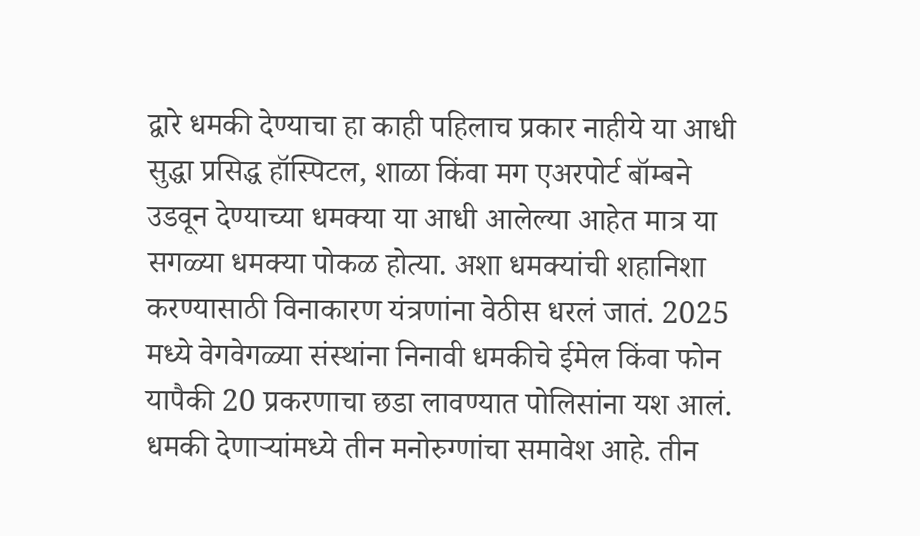द्वारे धमकी देण्याचा हा काही पहिलाच प्रकार नाहीये या आधी सुद्धा प्रसिद्ध हॉस्पिटल, शाळा किंवा मग एअरपोर्ट बॉम्बने उडवून देण्याच्या धमक्या या आधी आलेल्या आहेत मात्र या सगळ्या धमक्या पोकळ होत्या. अशा धमक्यांची शहानिशा करण्यासाठी विनाकारण यंत्रणांना वेठीस धरलं जातं. 2025 मध्ये वेगवेगळ्या संस्थांना निनावी धमकीचे ईमेल किंवा फोन यापैकी 20 प्रकरणाचा छडा लावण्यात पोलिसांना यश आलं. धमकी देणाऱ्यांमध्ये तीन मनोरुग्णांचा समावेश आहे. तीन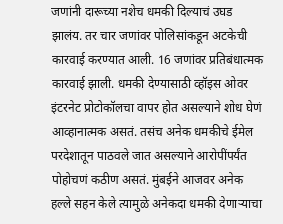जणांनी दारूच्या नशेच धमकी दिल्याचं उघड झालंय. तर चार जणांवर पोलिसांकडून अटकेची कारवाई करण्यात आली. 16 जणांवर प्रतिबंधात्मक कारवाई झाली. धमकी देण्यासाठी व्हॉइस ओवर इंटरनेट प्रोटोकॉलचा वापर होत असल्याने शोध घेणं आव्हानात्मक असतं. तसंच अनेक धमकीचे ईमेल परदेशातून पाठवले जात असल्याने आरोपींपर्यंत पोहोचणं कठीण असतं. मुंबईने आजवर अनेक हल्ले सहन केले त्यामुळे अनेकदा धमकी देणाऱ्याचा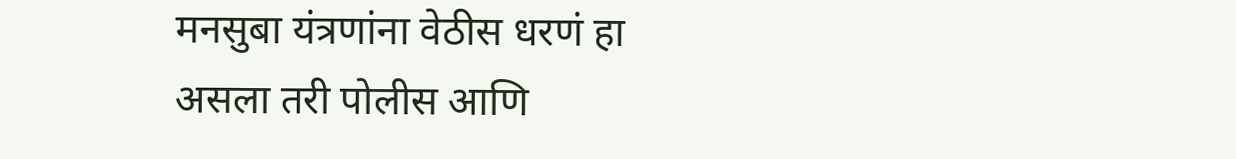मनसुबा यंत्रणांना वेठीस धरणं हा असला तरी पोलीस आणि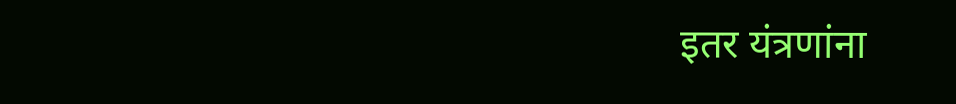इतर यंत्रणांना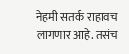नेहमी सतर्क राहावच लागणार आहे. तसंच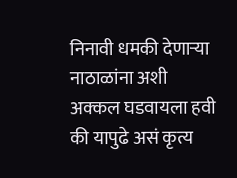निनावी धमकी देणाऱ्या नाठाळांना अशी अक्कल घडवायला हवी की यापुढे असं कृत्य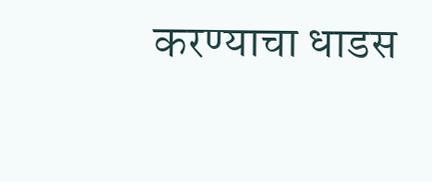करण्याचा धाडस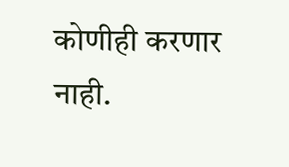कोणीही करणार नाही.